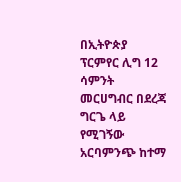በኢትዮጵያ ፕርምየር ሊግ 12 ሳምንት መርሀግብር በደረጃ ግርጌ ላይ የሚገኝው አርባምንጭ ከተማ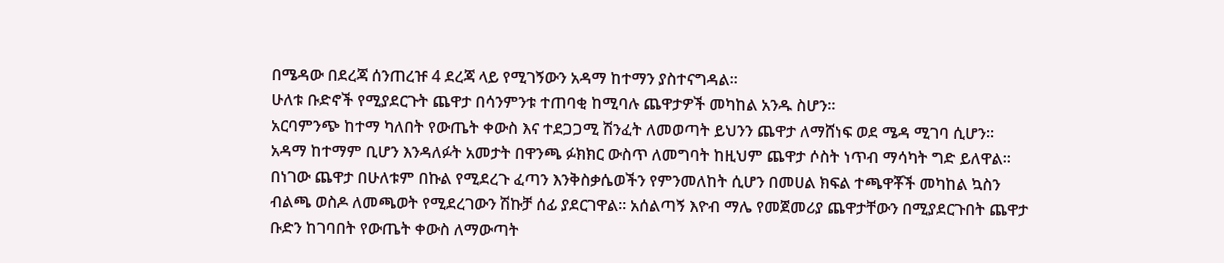በሜዳው በደረጃ ሰንጠረዡ 4 ደረጃ ላይ የሚገኝውን አዳማ ከተማን ያስተናግዳል፡፡
ሁለቱ ቡድኖች የሚያደርጉት ጨዋታ በሳንምንቱ ተጠባቂ ከሚባሉ ጨዋታዎች መካከል አንዱ ስሆን፡፡
አርባምንጭ ከተማ ካለበት የውጤት ቀውስ እና ተደጋጋሚ ሽንፈት ለመወጣት ይህንን ጨዋታ ለማሸነፍ ወደ ሜዳ ሚገባ ሲሆን፡፡
አዳማ ከተማም ቢሆን እንዳለፉት አመታት በዋንጫ ፉክክር ውስጥ ለመግባት ከዚህም ጨዋታ ሶስት ነጥብ ማሳካት ግድ ይለዋል፡፡
በነገው ጨዋታ በሁለቱም በኩል የሚደረጉ ፈጣን እንቅስቃሴወችን የምንመለከት ሲሆን በመሀል ክፍል ተጫዋቾች መካከል ኳስን ብልጫ ወስዶ ለመጫወት የሚደረገውን ሽኩቻ ሰፊ ያደርገዋል፡፡ አሰልጣኝ እዮብ ማሌ የመጀመሪያ ጨዋታቸውን በሚያደርጉበት ጨዋታ ቡድን ከገባበት የውጤት ቀውስ ለማውጣት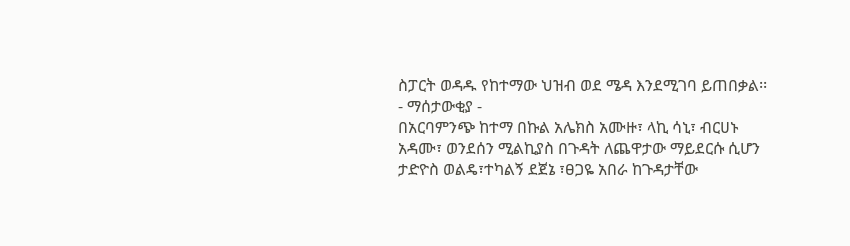ስፓርት ወዳዱ የከተማው ህዝብ ወደ ሜዳ እንደሚገባ ይጠበቃል፡፡
- ማሰታውቂያ -
በአርባምንጭ ከተማ በኩል አሌክስ አሙዙ፣ ላኪ ሳኒ፣ ብርሀኑ አዳሙ፣ ወንደሰን ሚልኪያስ በጉዳት ለጨዋታው ማይደርሱ ሲሆን ታድዮስ ወልዴ፣ተካልኝ ደጀኔ ፣ፀጋዬ አበራ ከጉዳታቸው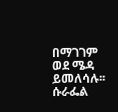በማገገም ወደ ሜዳ ይመለሳሉ፡፡
ሱራፌል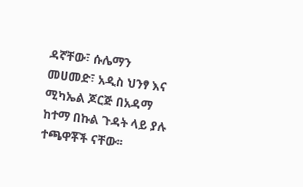ዳኛቸው፣ ሱሌማን መሀመድ፣ አዲስ ህንፃ እና ሚካኤል ጆርጅ በአዳማ ከተማ በኩል ጉዳት ላይ ያሉ ተጫዋቾች ናቸው፡፡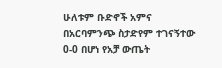ሁለቱም ቡድኖች አምና በአርባምንጭ ስታድየም ተገናኝተው 0-0 በሆነ የአቻ ውጤት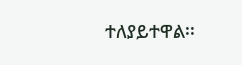ተለያይተዋል፡፡